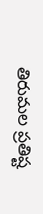తిరుమల ప్రతిష్ట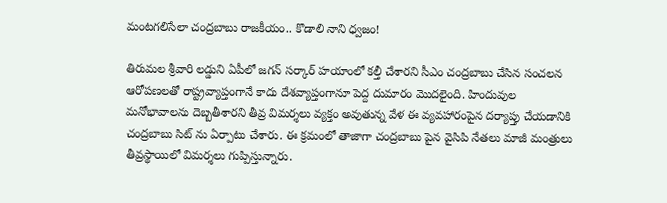మంటగలిసేలా చంద్రబాబు రాజకీయం.. కొడాలి నాని ధ్వజం!

తిరుమల శ్రీవారి లడ్డుని ఏపీలో జగన్ సర్కార్ హయాంలో కల్తీ చేశారని సీఎం చంద్రబాబు చేసిన సంచలన ఆరోపణలతో రాష్ట్రవ్యాప్తంగానే కాదు దేశవ్యాప్తంగానూ పెద్ద దుమారం మొదలైంది. హిందువుల మనోభావాలను దెబ్బతీశారని తీవ్ర విమర్శలు వ్యక్తం అవుతున్న వేళ ఈ వ్యవహారంపైన దర్యాప్తు చేయడానికి చంద్రబాబు సిట్ ను ఏర్పాటు చేశారు. ఈ క్రమంలో తాజాగా చంద్రబాబు పైన వైసిపి నేతలు మాజీ మంత్రులు తీవ్రస్థాయిలో విమర్శలు గుప్పిస్తున్నారు.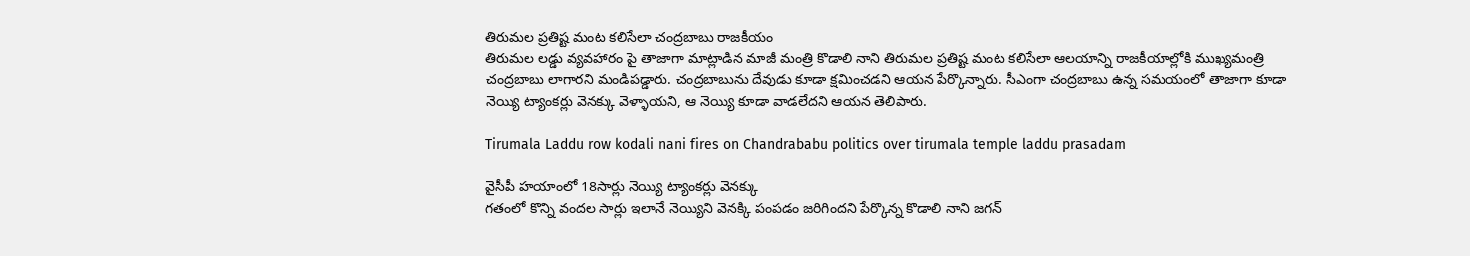తిరుమల ప్రతిష్ట మంట కలిసేలా చంద్రబాబు రాజకీయం
తిరుమల లడ్డు వ్యవహారం పై తాజాగా మాట్లాడిన మాజీ మంత్రి కొడాలి నాని తిరుమల ప్రతిష్ట మంట కలిసేలా ఆలయాన్ని రాజకీయాల్లోకి ముఖ్యమంత్రి చంద్రబాబు లాగారని మండిపడ్డారు. చంద్రబాబును దేవుడు కూడా క్షమించడని ఆయన పేర్కొన్నారు. సీఎంగా చంద్రబాబు ఉన్న సమయంలో తాజాగా కూడా నెయ్యి ట్యాంకర్లు వెనక్కు వెళ్ళాయని, ఆ నెయ్యి కూడా వాడలేదని ఆయన తెలిపారు.

Tirumala Laddu row kodali nani fires on Chandrababu politics over tirumala temple laddu prasadam

వైసీపీ హయాంలో 18సార్లు నెయ్యి ట్యాంకర్లు వెనక్కు
గతంలో కొన్ని వందల సార్లు ఇలానే నెయ్యిని వెనక్కి పంపడం జరిగిందని పేర్కొన్న కొడాలి నాని జగన్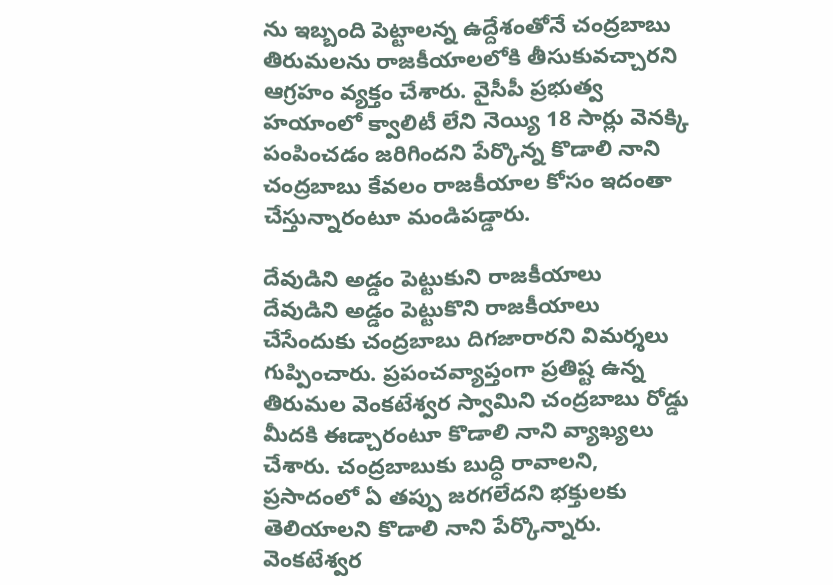ను ఇబ్బంది పెట్టాలన్న ఉద్దేశంతోనే చంద్రబాబు తిరుమలను రాజకీయాలలోకి తీసుకువచ్చారని ఆగ్రహం వ్యక్తం చేశారు. వైసీపీ ప్రభుత్వ హయాంలో క్వాలిటీ లేని నెయ్యి 18 సార్లు వెనక్కి పంపించడం జరిగిందని పేర్కొన్న కొడాలి నాని చంద్రబాబు కేవలం రాజకీయాల కోసం ఇదంతా చేస్తున్నారంటూ మండిపడ్డారు.

దేవుడిని అడ్డం పెట్టుకుని రాజకీయాలు
దేవుడిని అడ్డం పెట్టుకొని రాజకీయాలు చేసేందుకు చంద్రబాబు దిగజారారని విమర్శలు గుప్పించారు. ప్రపంచవ్యాప్తంగా ప్రతిష్ట ఉన్న తిరుమల వెంకటేశ్వర స్వామిని చంద్రబాబు రోడ్డు మీదకి ఈడ్చారంటూ కొడాలి నాని వ్యాఖ్యలు చేశారు. చంద్రబాబుకు బుద్ధి రావాలని, ప్రసాదంలో ఏ తప్పు జరగలేదని భక్తులకు తెలియాలని కొడాలి నాని పేర్కొన్నారు. వెంకటేశ్వర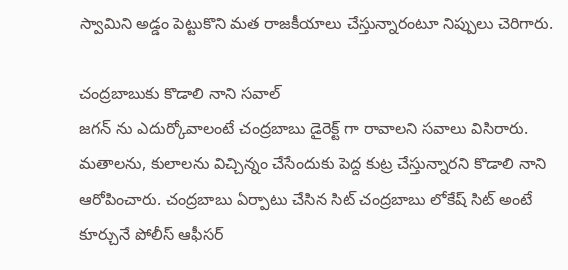స్వామిని అడ్డం పెట్టుకొని మత రాజకీయాలు చేస్తున్నారంటూ నిప్పులు చెరిగారు.

చంద్రబాబుకు కొడాలి నాని సవాల్
జగన్ ను ఎదుర్కోవాలంటే చంద్రబాబు డైరెక్ట్ గా రావాలని సవాలు విసిరారు. మతాలను, కులాలను విచ్చిన్నం చేసేందుకు పెద్ద కుట్ర చేస్తున్నారని కొడాలి నాని ఆరోపించారు. చంద్రబాబు ఏర్పాటు చేసిన సిట్ చంద్రబాబు లోకేష్ సిట్ అంటే కూర్చునే పోలీస్ ఆఫీసర్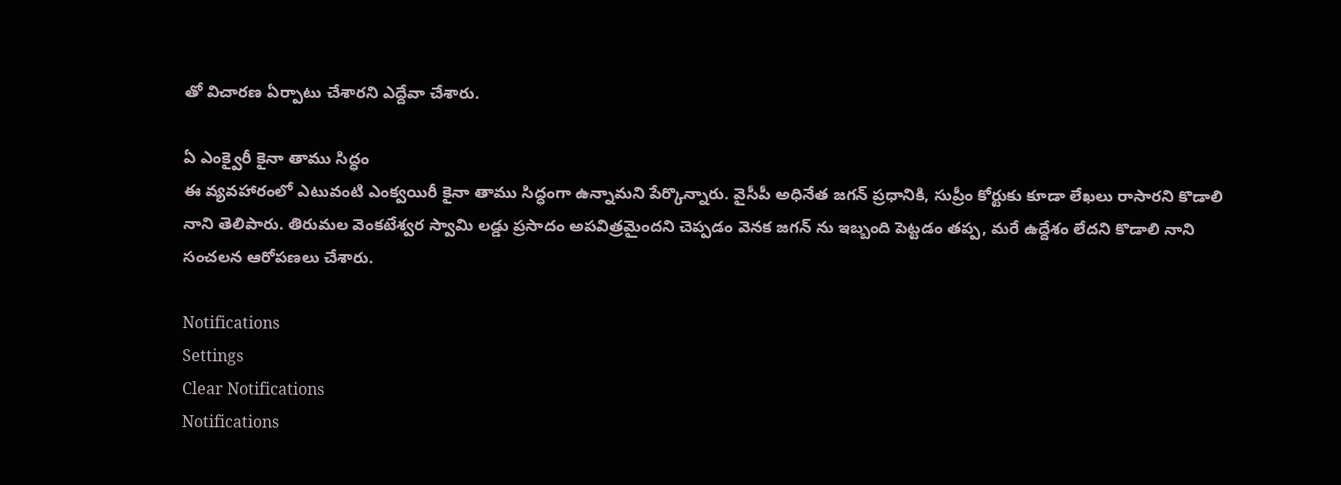తో విచారణ ఏర్పాటు చేశారని ఎద్దేవా చేశారు.

ఏ ఎంక్వైరీ కైనా తాము సిద్ధం
ఈ వ్యవహారంలో ఎటువంటి ఎంక్వయిరీ కైనా తాము సిద్ధంగా ఉన్నామని పేర్కొన్నారు. వైసీపీ అధినేత జగన్ ప్రధానికి, సుప్రీం కోర్టుకు కూడా లేఖలు రాసారని కొడాలి నాని తెలిపారు. తిరుమల వెంకటేశ్వర స్వామి లడ్డు ప్రసాదం అపవిత్రమైందని చెప్పడం వెనక జగన్ ను ఇబ్బంది పెట్టడం తప్ప, మరే ఉద్దేశం లేదని కొడాలి నాని సంచలన ఆరోపణలు చేశారు.

Notifications
Settings
Clear Notifications
Notifications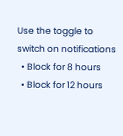Use the toggle to switch on notifications
  • Block for 8 hours
  • Block for 12 hours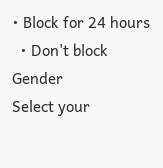• Block for 24 hours
  • Don't block
Gender
Select your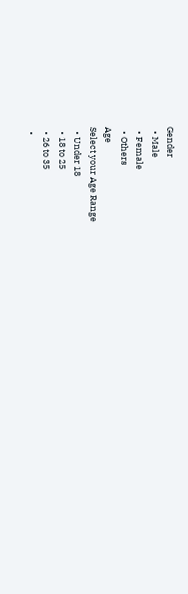Gender
  • Male
  • Female
  • Others
Age
Select your Age Range
  • Under 18
  • 18 to 25
  • 26 to 35
  •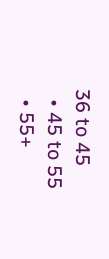36 to 45
  • 45 to 55
  • 55+